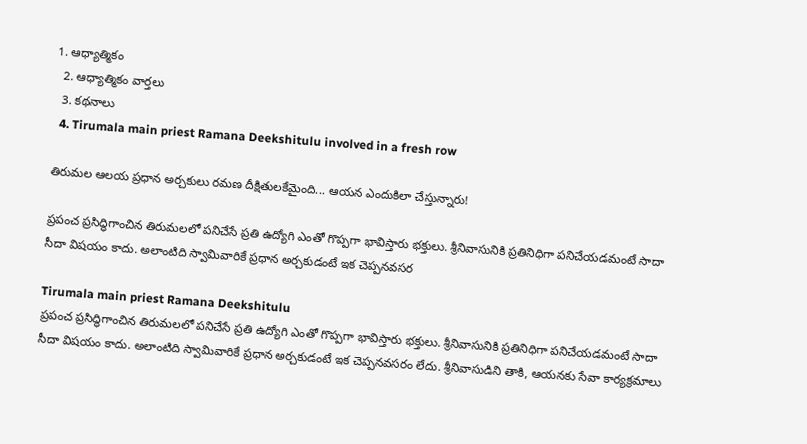1. ఆధ్యాత్మికం
  2. ఆధ్యాత్మికం వార్తలు
  3. కథనాలు
  4. Tirumala main priest Ramana Deekshitulu involved in a fresh row

తిరుమల ఆలయ ప్రధాన అర్చకులు రమణ దీక్షితులకేమైంది... ఆయన ఎందుకిలా చేస్తున్నారు!

ప్రపంచ ప్రసిద్ధిగాంచిన తిరుమలలో పనిచేసే ప్రతి ఉద్యోగి ఎంతో గొప్పగా భావిస్తారు భక్తులు. శ్రీనివాసునికి ప్రతినిధిగా పనిచేయడమంటే సాదా సీదా విషయం కాదు. అలాంటిది స్వామివారికే ప్రధాన అర్చకుడంటే ఇక చెప్పనవసర

Tirumala main priest Ramana Deekshitulu
ప్రపంచ ప్రసిద్ధిగాంచిన తిరుమలలో పనిచేసే ప్రతి ఉద్యోగి ఎంతో గొప్పగా భావిస్తారు భక్తులు. శ్రీనివాసునికి ప్రతినిధిగా పనిచేయడమంటే సాదా సీదా విషయం కాదు. అలాంటిది స్వామివారికే ప్రధాన అర్చకుడంటే ఇక చెప్పనవసరం లేదు. శ్రీనివాసుడిని తాకి, ఆయనకు సేవా కార్యక్రమాలు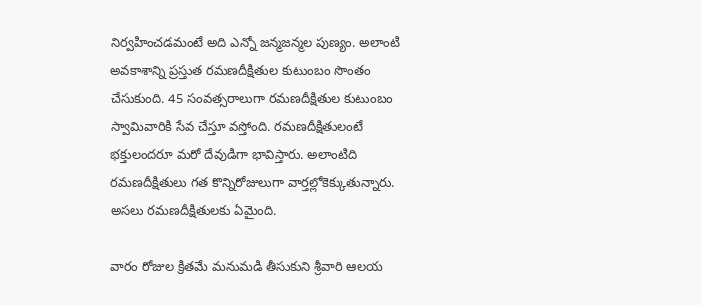నిర్వహించడమంటే అది ఎన్నో జన్మజన్మల పుణ్యం. అలాంటి అవకాశాన్ని ప్రస్తుత రమణదీక్షితుల కుటుంబం సొంతం చేసుకుంది. 45 సంవత్సరాలుగా రమణదీక్షితుల కుటుంబం స్వామివారికి సేవ చేస్తూ వస్తోంది. రమణదీక్షితులంటే భక్తులందరూ మరో దేవుడిగా భావిస్తారు. అలాంటిది రమణదీక్షితులు గత కొన్నిరోజులుగా వార్తల్లోకెక్కుతున్నారు. అసలు రమణదీక్షితులకు ఏమైంది.

వారం రోజుల క్రితమే మనుమడి తీసుకుని శ్రీవారి ఆలయ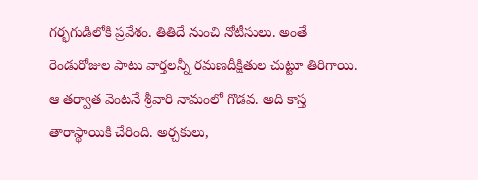గర్భగుడిలోకి ప్రవేశం. తితిదే నుంచి నోటీసులు. అంతే రెండురోజుల పాటు వార్తలన్నీ రమణదీక్షితుల చుట్టూ తిరిగాయి. ఆ తర్వాత వెంటనే శ్రీవారి నామంలో గొడవ. అది కాస్త తారాస్థాయికి చేరింది. అర్చకులు,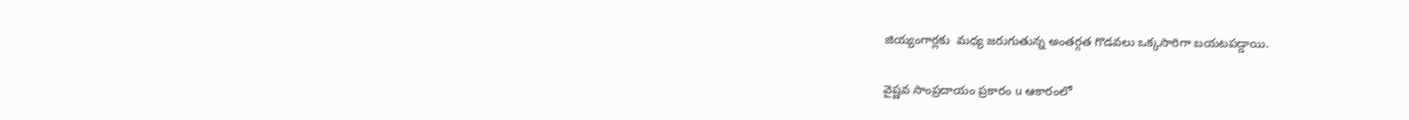జియ్యంగార్లకు  మధ్య జరుగుతున్న అంతర్గత గొడవలు ఒక్కసారిగా బయటపడ్డాయి.

వైష్ణవ సాంప్రదాయం ప్రకారం u ఆకారంలో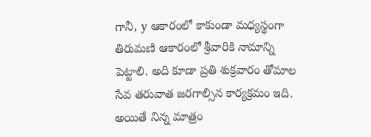గానీ, y ఆకారంలో కాకుండా మధ్యస్థంగా తిరుమణి ఆకారంలో శ్రీవారికి నామాన్ని పెట్టాలి. అది కూడా ప్రతి శుక్రవారం తోమాల సేవ తరువాత జరగాల్సిన కార్యక్రమం ఇది. అయితే నిన్న మాత్రం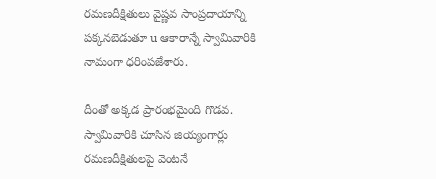రమణదీక్షితులు వైష్ణవ సాంప్రదాయాన్ని పక్కనబెడుతూ u ఆకారాన్నే స్వామివారికి నామంగా ధరింపజేశారు.

దీంతో అక్కడ ప్రారంభమైంది గొడవ. స్వామివారికి చూసిన జియ్యంగార్లు రమణదీక్షితులపై వెంటనే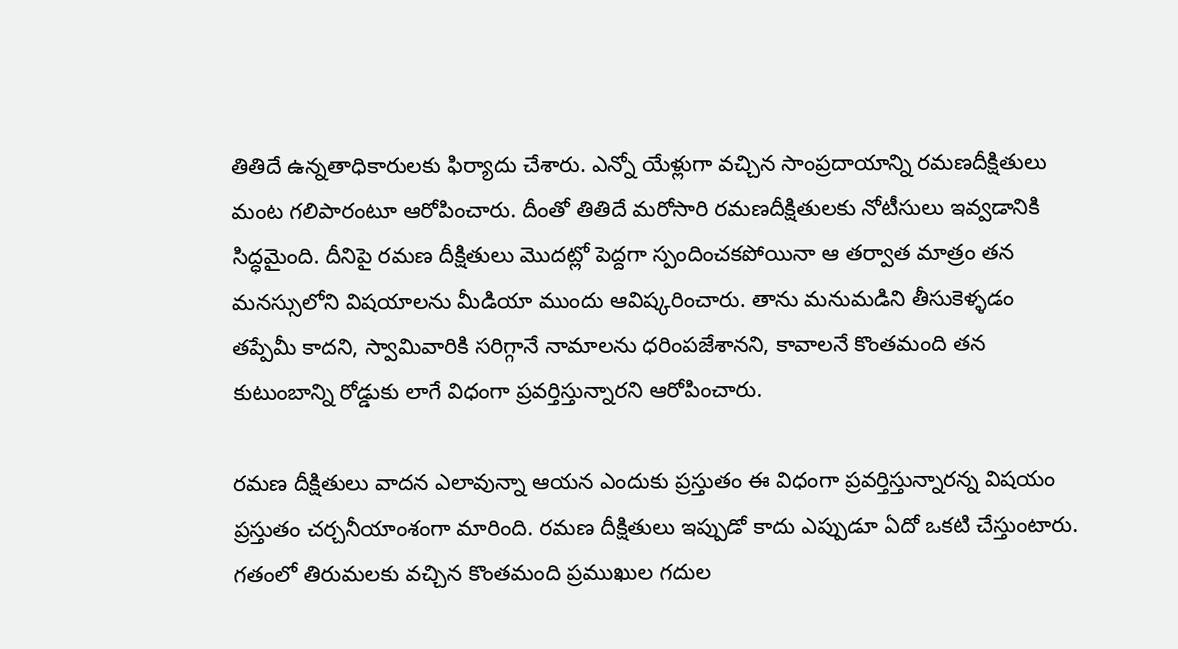తితిదే ఉన్నతాధికారులకు ఫిర్యాదు చేశారు. ఎన్నో యేళ్లుగా వచ్చిన సాంప్రదాయాన్ని రమణదీక్షితులు మంట గలిపారంటూ ఆరోపించారు. దీంతో తితిదే మరోసారి రమణదీక్షితులకు నోటీసులు ఇవ్వడానికి సిద్ధమైంది. దీనిపై రమణ దీక్షితులు మొదట్లో పెద్దగా స్పందించకపోయినా ఆ తర్వాత మాత్రం తన మనస్సులోని విషయాలను మీడియా ముందు ఆవిష్కరించారు. తాను మనుమడిని తీసుకెళ్ళడం తప్పేమీ కాదని, స్వామివారికి సరిగ్గానే నామాలను ధరింపజేశానని, కావాలనే కొంతమంది తన కుటుంబాన్ని రోడ్డుకు లాగే విధంగా ప్రవర్తిస్తున్నారని ఆరోపించారు.

రమణ దీక్షితులు వాదన ఎలావున్నా ఆయన ఎందుకు ప్రస్తుతం ఈ విధంగా ప్రవర్తిస్తున్నారన్న విషయం ప్రస్తుతం చర్చనీయాంశంగా మారింది. రమణ దీక్షితులు ఇప్పుడో కాదు ఎప్పుడూ ఏదో ఒకటి చేస్తుంటారు. గతంలో తిరుమలకు వచ్చిన కొంతమంది ప్రముఖుల గదుల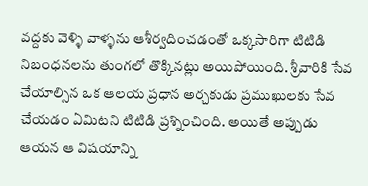వద్దకు వెళ్ళి వాళ్ళను ఆశీర్వదించడంతో ఒక్కసారిగా టిటిడి నిబంధనలను తుంగలో తొక్కినట్లు అయిపోయింది. శ్రీవారికి సేవ చేయాల్సిన ఒక ఆలయ ప్రధాన అర్చకుడు ప్రముఖులకు సేవ చేయడం ఏమిటని టిటిడి ప్రశ్నించింది. అయితే అప్పుడు ఆయన ఆ విషయాన్ని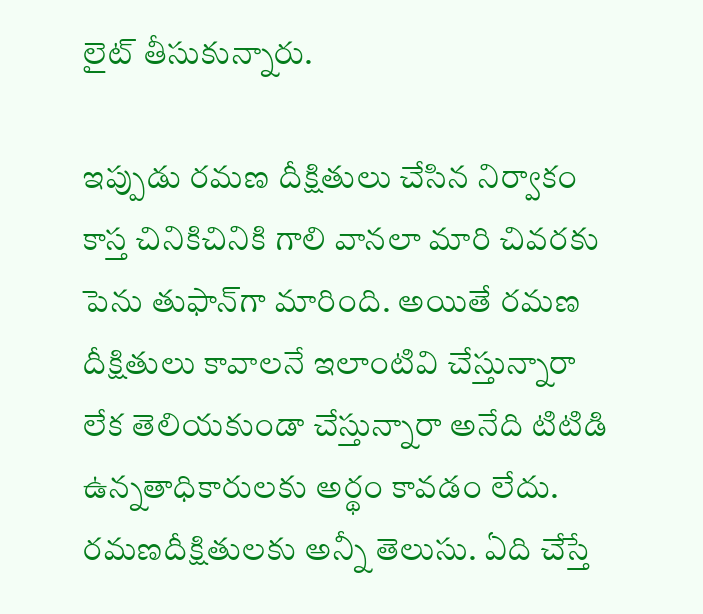లైట్‌ తీసుకున్నారు.

ఇప్పుడు రమణ దీక్షితులు చేసిన నిర్వాకం కాస్త చినికిచినికి గాలి వానలా మారి చివరకు పెను తుఫాన్‌గా మారింది. అయితే రమణ దీక్షితులు కావాలనే ఇలాంటివి చేస్తున్నారా లేక తెలియకుండా చేస్తున్నారా అనేది టిటిడి ఉన్నతాధికారులకు అర్థం కావడం లేదు. రమణదీక్షితులకు అన్నీ తెలుసు. ఏది చేస్తే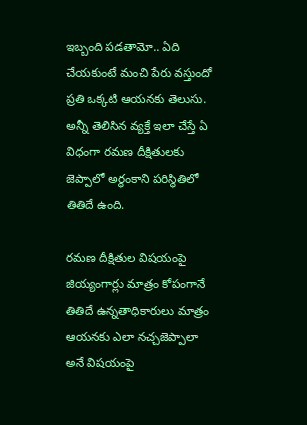ఇబ్బంది పడతామో.. ఏది చేయకుంటే మంచి పేరు వస్తుందో ప్రతి ఒక్కటి ఆయనకు తెలుసు. అన్నీ తెలిసిన వ్యక్తే ఇలా చేస్తే ఏ విధంగా రమణ దీక్షితులకు జెప్పాలో అర్థంకాని పరిస్థితిలో తితిదే ఉంది.

రమణ దీక్షితుల విషయంపై జియ్యంగార్లు మాత్రం కోపంగానే తితిదే ఉన్నతాధికారులు మాత్రం ఆయనకు ఎలా నచ్చజెప్పాలా అనే విషయంపై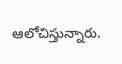ఆలోచిస్తున్నారు.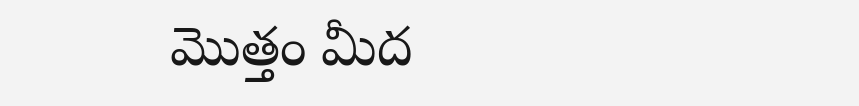మొత్తం మీద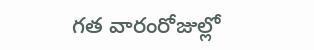గత వారంరోజుల్లో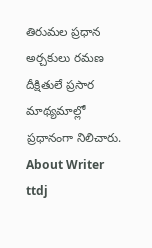తిరుమల ప్రధాన అర్చకులు రమణ దీక్షితులే ప్రసార మాథ్యమాల్లో ప్రధానంగా నిలిచారు.
About Writer
ttdj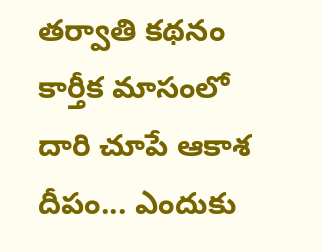తర్వాతి కథనం
కార్తీక మాసంలో దారి చూపే ఆకాశ దీపం... ఎందుకు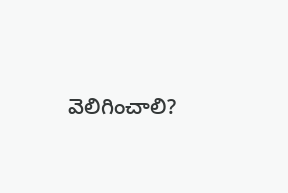వెలిగించాలి?